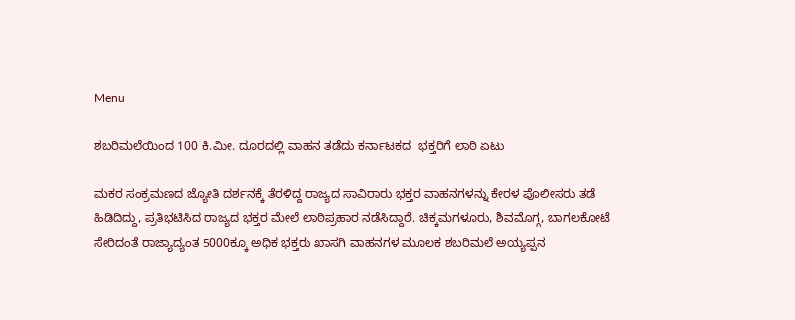Menu

ಶಬರಿಮಲೆಯಿಂದ 100 ಕಿ.ಮೀ. ದೂರದಲ್ಲಿ ವಾಹನ ತಡೆದು ಕರ್ನಾಟಕದ  ಭಕ್ತರಿಗೆ ಲಾಠಿ ಏಟು

ಮಕರ ಸಂಕ್ರಮಣದ ಜ್ಯೋತಿ ದರ್ಶನಕ್ಕೆ ತೆರಳಿದ್ದ ರಾಜ್ಯದ ಸಾವಿರಾರು ಭಕ್ತರ ವಾಹನಗಳನ್ನು ಕೇರಳ ಪೊಲೀಸರು ತಡೆ ಹಿಡಿದಿದ್ದು, ಪ್ರತಿಭಟಿಸಿದ ರಾಜ್ಯದ ಭಕ್ತರ ಮೇಲೆ ಲಾಠಿಪ್ರಹಾರ ನಡೆಸಿದ್ದಾರೆ. ಚಿಕ್ಕಮಗಳೂರು, ಶಿವಮೊಗ್ಗ, ಬಾಗಲಕೋಟೆ ಸೇರಿದಂತೆ ರಾಜ್ಯಾದ್ಯಂತ 5000ಕ್ಕೂ ಅಧಿಕ ಭಕ್ತರು ಖಾಸಗಿ ವಾಹನಗಳ ಮೂಲಕ ಶಬರಿಮಲೆ ಅಯ್ಯಪ್ಪನ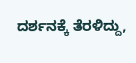ದರ್ಶನಕ್ಕೆ ತೆರಳಿದ್ದು,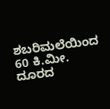ಶಬರಿಮಲೆಯಿಂದ 60 ಕಿ.ಮೀ. ದೂರದ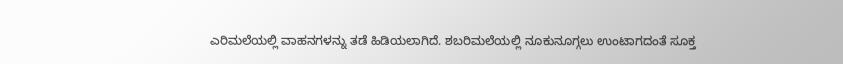ಎರಿಮಲೆಯಲ್ಲಿ ವಾಹನಗಳನ್ನು ತಡೆ ಹಿಡಿಯಲಾಗಿದೆ. ಶಬರಿಮಲೆಯಲ್ಲಿ ನೂಕುನೂಗ್ಗಲು ಉಂಟಾಗದಂತೆ ಸೂಕ್ತ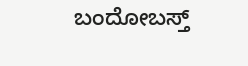ಬಂದೋಬಸ್ತ್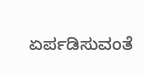ಏರ್ಪಡಿಸುವಂತೆ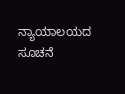ನ್ಯಾಯಾಲಯದ ಸೂಚನೆ